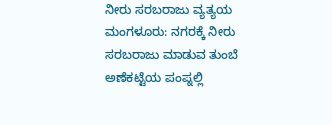ನೀರು ಸರಬರಾಜು ವ್ಯತ್ಯಯ
ಮಂಗಳೂರು: ನಗರಕ್ಕೆ ನೀರು ಸರಬರಾಜು ಮಾಡುವ ತುಂಬೆ ಅಣೆಕಟ್ಟೆಯ ಪಂಪ್ನಲ್ಲಿ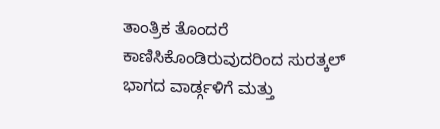ತಾಂತ್ರಿಕ ತೊಂದರೆ ಕಾಣಿಸಿಕೊಂಡಿರುವುದರಿಂದ ಸುರತ್ಕಲ್ ಭಾಗದ ವಾರ್ಡ್ಗಳಿಗೆ ಮತ್ತು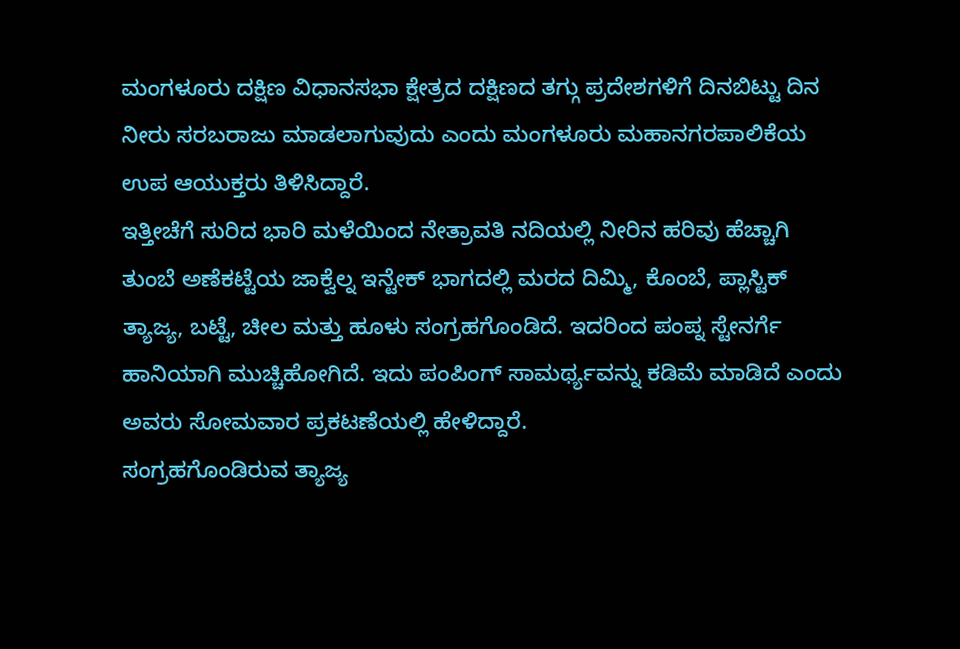ಮಂಗಳೂರು ದಕ್ಷಿಣ ವಿಧಾನಸಭಾ ಕ್ಷೇತ್ರದ ದಕ್ಷಿಣದ ತಗ್ಗು ಪ್ರದೇಶಗಳಿಗೆ ದಿನಬಿಟ್ಟು ದಿನ ನೀರು ಸರಬರಾಜು ಮಾಡಲಾಗುವುದು ಎಂದು ಮಂಗಳೂರು ಮಹಾನಗರಪಾಲಿಕೆಯ ಉಪ ಆಯುಕ್ತರು ತಿಳಿಸಿದ್ದಾರೆ.
ಇತ್ತೀಚೆಗೆ ಸುರಿದ ಭಾರಿ ಮಳೆಯಿಂದ ನೇತ್ರಾವತಿ ನದಿಯಲ್ಲಿ ನೀರಿನ ಹರಿವು ಹೆಚ್ಚಾಗಿ ತುಂಬೆ ಅಣೆಕಟ್ಟೆಯ ಜಾಕ್ವೆಲ್ನ ಇನ್ಟೇಕ್ ಭಾಗದಲ್ಲಿ ಮರದ ದಿಮ್ಮಿ, ಕೊಂಬೆ, ಪ್ಲಾಸ್ಟಿಕ್ ತ್ಯಾಜ್ಯ, ಬಟ್ಟೆ, ಚೀಲ ಮತ್ತು ಹೂಳು ಸಂಗ್ರಹಗೊಂಡಿದೆ. ಇದರಿಂದ ಪಂಪ್ನ ಸ್ಟೇನರ್ಗೆ ಹಾನಿಯಾಗಿ ಮುಚ್ಚಿಹೋಗಿದೆ. ಇದು ಪಂಪಿಂಗ್ ಸಾಮರ್ಥ್ಯವನ್ನು ಕಡಿಮೆ ಮಾಡಿದೆ ಎಂದು ಅವರು ಸೋಮವಾರ ಪ್ರಕಟಣೆಯಲ್ಲಿ ಹೇಳಿದ್ದಾರೆ.
ಸಂಗ್ರಹಗೊಂಡಿರುವ ತ್ಯಾಜ್ಯ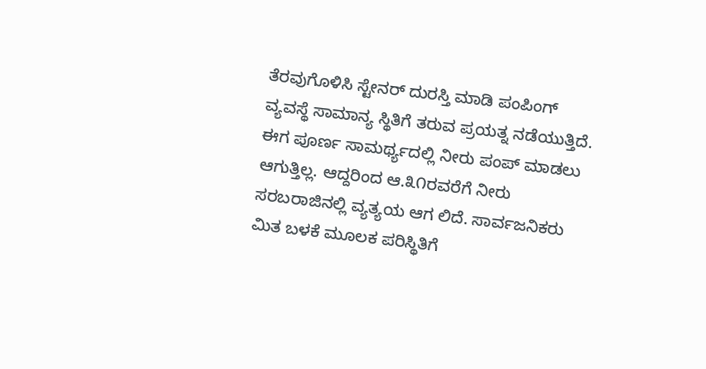ತೆರವುಗೊಳಿಸಿ ಸ್ಟೇನರ್ ದುರಸ್ತಿ ಮಾಡಿ ಪಂಪಿಂಗ್ ವ್ಯವಸ್ಥೆ ಸಾಮಾನ್ಯ ಸ್ಥಿತಿಗೆ ತರುವ ಪ್ರಯತ್ನ ನಡೆಯುತ್ತಿದೆ. ಈಗ ಪೂರ್ಣ ಸಾಮರ್ಥ್ಯದಲ್ಲಿ ನೀರು ಪಂಪ್ ಮಾಡಲು ಆಗುತ್ತಿಲ್ಲ. ಆದ್ದರಿಂದ ಆ.೩೧ರವರೆಗೆ ನೀರು ಸರಬರಾಜಿನಲ್ಲಿ ವ್ಯತ್ಯಯ ಆಗ ಲಿದೆ. ಸಾರ್ವಜನಿಕರು ಮಿತ ಬಳಕೆ ಮೂಲಕ ಪರಿಸ್ಥಿತಿಗೆ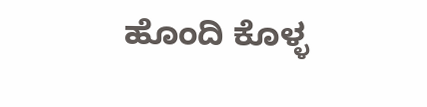ಹೊಂದಿ ಕೊಳ್ಳ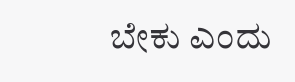ಬೇಕು ಎಂದು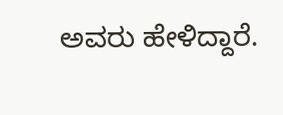ಅವರು ಹೇಳಿದ್ದಾರೆ.